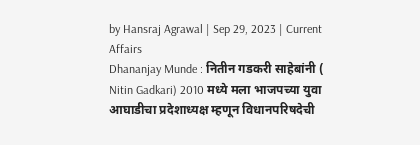by Hansraj Agrawal | Sep 29, 2023 | Current Affairs
Dhananjay Munde : नितीन गडकरी साहेबांनी ( Nitin Gadkari) 2010 मध्ये मला भाजपच्या युवा आघाडीचा प्रदेशाध्यक्ष म्हणून विधानपरिषदेची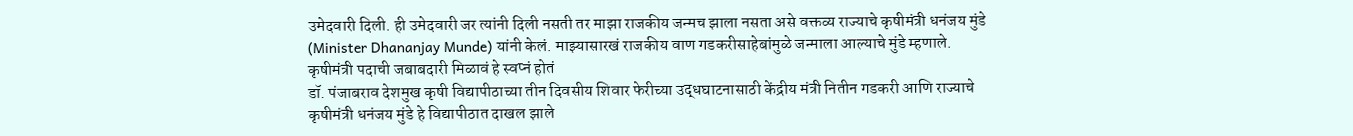उमेदवारी दिली. ही उमेदवारी जर त्यांनी दिली नसती तर माझा राजकीय जन्मच झाला नसता असे वक्तव्य राज्याचे कृषीमंत्री धनंजय मुंडे (Minister Dhananjay Munde) यांनी केलं. माझ्यासारखं राजकीय वाण गडकरीसाहेबांमुळे जन्माला आल्याचे मुंडे म्हणाले.
कृषीमंत्री पदाची जबाबदारी मिळावं हे स्वप्नं होतं
डॉ. पंजाबराव देशमुख कृषी विद्यापीठाच्या तीन दिवसीय शिवार फेरीच्या उद्धघाटनासाठी केंद्रीय मंत्री नितीन गडकरी आणि राज्याचे कृषीमंत्री धनंजय मुंडे हे विद्यापीठात दाखल झाले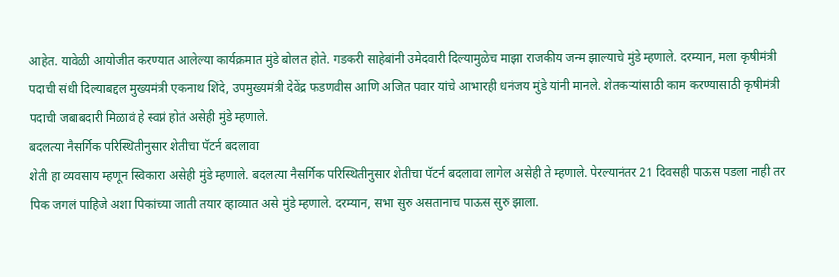आहेत. यावेळी आयोजीत करण्यात आलेल्या कार्यक्रमात मुंडे बोलत होते. गडकरी साहेबांनी उमेदवारी दिल्यामुळेच माझा राजकीय जन्म झाल्याचे मुंडे म्हणाले. दरम्यान, मला कृषीमंत्री पदाची संधी दिल्याबद्दल मुख्यमंत्री एकनाथ शिंदे, उपमुख्यमंत्री देवेंद्र फडणवीस आणि अजित पवार यांचे आभारही धनंजय मुंडे यांनी मानले. शेतकऱ्यांसाठी काम करण्यासाठी कृषीमंत्री पदाची जबाबदारी मिळावं हे स्वप्नं होतं असेही मुंडे म्हणाले.
बदलत्या नैसर्गिक परिस्थितीनुसार शेतीचा पॅटर्न बदलावा
शेती हा व्यवसाय म्हणून स्विकारा असेही मुंडे म्हणाले. बदलत्या नैसर्गिक परिस्थितीनुसार शेतीचा पॅटर्न बदलावा लागेल असेही ते म्हणाले. पेरल्यानंतर 21 दिवसही पाऊस पडला नाही तर पिक जगलं पाहिजे अशा पिकांच्या जाती तयार व्हाव्यात असे मुंडे म्हणाले. दरम्यान, सभा सुरु असतानाच पाऊस सुरु झाला.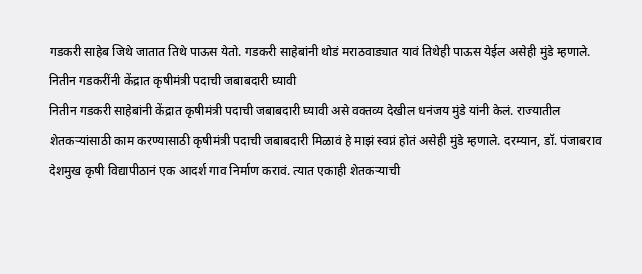गडकरी साहेब जिथे जातात तिथे पाऊस येतो. गडकरी साहेबांनी थोडं मराठवाड्यात यावं तिथेही पाऊस येईल असेही मुंडे म्हणाले.
नितीन गडकरींनी केंद्रात कृषीमंत्री पदाची जबाबदारी घ्यावी
नितीन गडकरी साहेबांनी केंद्रात कृषीमंत्री पदाची जबाबदारी घ्यावी असे वक्तव्य देखील धनंजय मुंडे यांनी केलं. राज्यातील शेतकऱ्यांसाठी काम करण्यासाठी कृषीमंत्री पदाची जबाबदारी मिळावं हे माझं स्वप्नं होतं असेही मुंडे म्हणाले. दरम्यान, डॉ. पंजाबराव देशमुख कृषी विद्यापीठानं एक आदर्श गाव निर्माण करावं. त्यात एकाही शेतकऱ्याची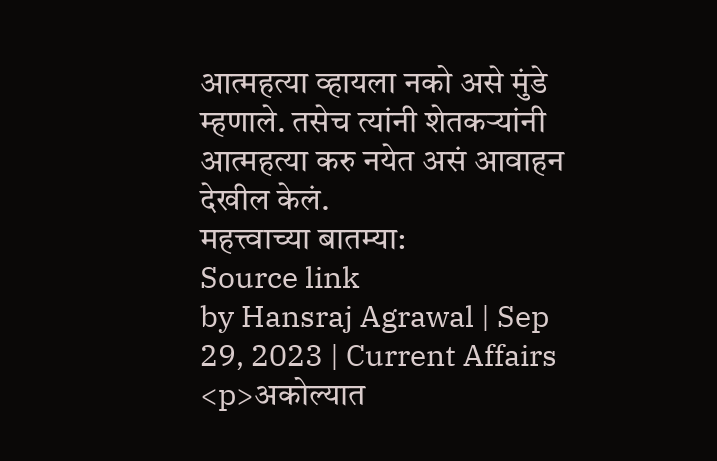आत्महत्या व्हायला नको असे मुंडे म्हणाले. तसेच त्यांनी शेतकऱ्यांनी आत्महत्या करु नयेत असं आवाहन देखील केलं.
महत्त्वाच्या बातम्या:
Source link
by Hansraj Agrawal | Sep 29, 2023 | Current Affairs
<p>अकोल्यात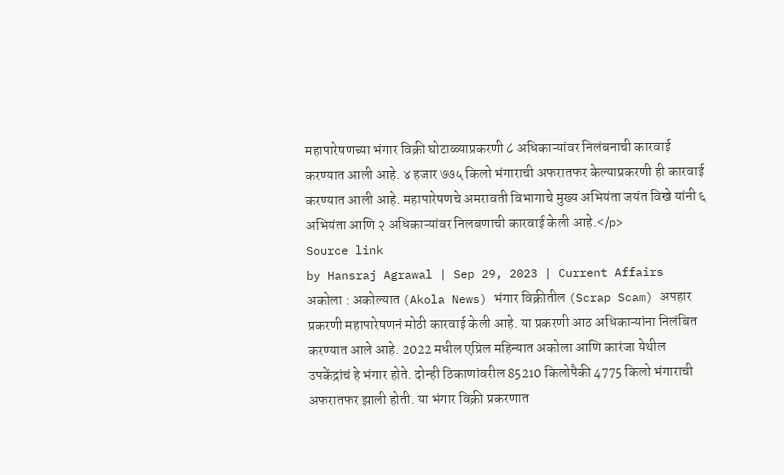महापारेषणच्या भंगार विक्री घोटाळ्याप्रकरणी ८ अधिकाऱ्यांवर निलंबनाची कारवाई करण्यात आली आहे. ४ हजार ७७५ किलो भंगाराची अफरातफर केल्याप्रकरणी ही कारवाई करण्यात आली आहे. महापारेषणचे अमरावती विभागाचे मुख्य अभियंता जयंत विखे यांनी ६ अभियंता आणि २ अधिकाऱ्यांवर निलबणाची कारवाई केली आहे.</p>
Source link
by Hansraj Agrawal | Sep 29, 2023 | Current Affairs
अकोला : अकोल्यात (Akola News) भंगार विक्रीतील (Scrap Scam) अपहार प्रकरणी महापारेषणनं मोठी कारवाई केली आहे. या प्रकरणी आठ अधिकाऱ्यांना निलंबित करण्यात आले आहे. 2022 मधील एप्रिल महिन्यात अकोला आणि कारंजा येथील उपकेंद्रांचं हे भंगार होते. दोन्ही ठिकाणांवरील 85210 किलोपैकी 4775 किलो भंगाराची अफरातफर झाली होती. या भंगार विक्री प्रकरणात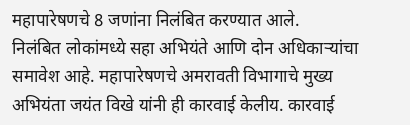महापारेषणचे 8 जणांना निलंबित करण्यात आले.
निलंबित लोकांमध्ये सहा अभियंते आणि दोन अधिकाऱ्यांचा समावेश आहे. महापारेषणचे अमरावती विभागाचे मुख्य अभियंता जयंत विखे यांनी ही कारवाई केलीय. कारवाई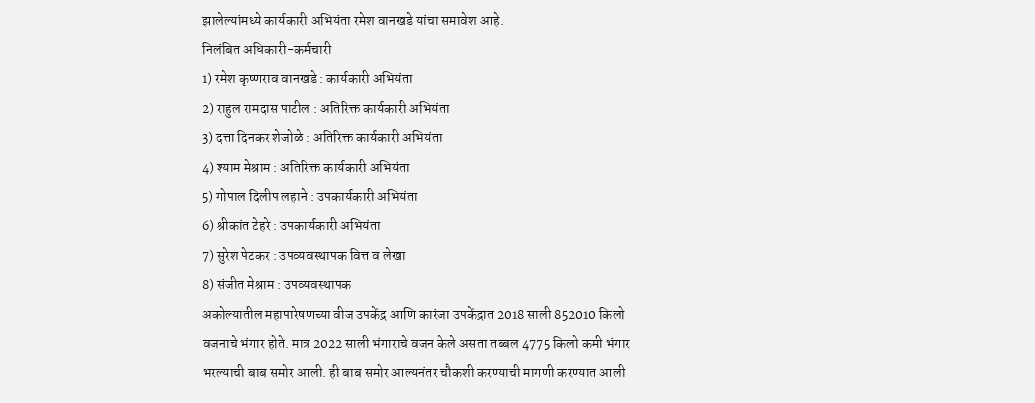झालेल्यांमध्ये कार्यकारी अभियंता रमेश वानखडे यांचा समावेश आहे.
निलंबित अधिकारी-कर्मचारी
1) रमेश कृष्णराव वानखडे : कार्यकारी अभियंता
2) राहुल रामदास पाटील : अतिरिक्त कार्यकारी अभियंता
3) दत्ता दिनकर शेजोळे : अतिरिक्त कार्यकारी अभियंता
4) श्याम मेश्राम : अतिरिक्त कार्यकारी अभियंता
5) गोपाल दिलीप लहाने : उपकार्यकारी अभियंता
6) श्रीकांत टेहरे : उपकार्यकारी अभियंता
7) सुरेश पेटकर : उपव्यवस्थापक वित्त व लेखा
8) संजीत मेश्राम : उपव्यवस्थापक
अकोल्यातील महापारेषणच्या वीज उपकेंद्र आणि कारंजा उपकेंद्रात 2018 साली 852010 किलो वजनाचे भंगार होते. मात्र 2022 साली भंगाराचे वजन केले असता तब्बल 4775 किलो कमी भंगार भरल्याची बाब समोर आली. ही बाब समोर आल्यनंतर चौकशी करण्याची मागणी करण्यात आली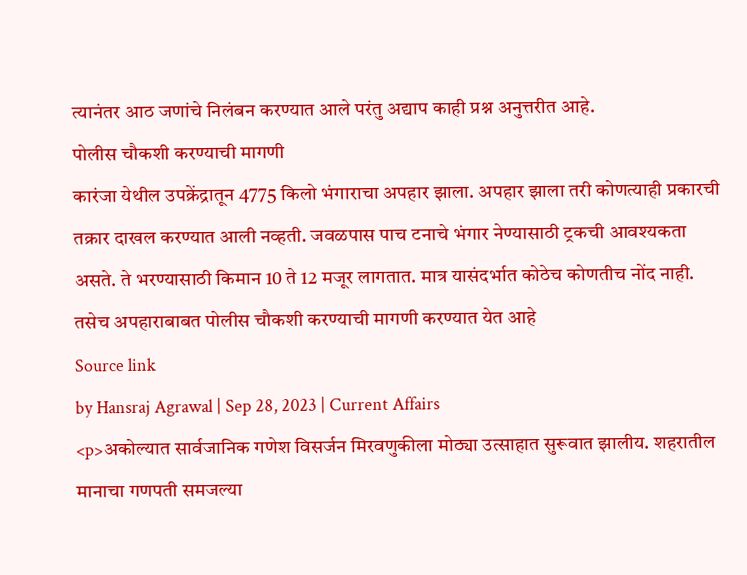त्यानंतर आठ जणांचे निलंबन करण्यात आले परंतु अद्याप काही प्रश्न अनुत्तरीत आहे.
पोलीस चौकशी करण्याची मागणी
कारंजा येथील उपक्रेंद्रातून 4775 किलो भंगाराचा अपहार झाला. अपहार झाला तरी कोणत्याही प्रकारची तक्रार दाखल करण्यात आली नव्हती. जवळपास पाच टनाचे भंगार नेण्यासाठी ट्रकची आवश्यकता असते. ते भरण्यासाठी किमान 10 ते 12 मजूर लागतात. मात्र यासंदर्भात कोठेच कोणतीच नोंद नाही. तसेच अपहाराबाबत पोलीस चौकशी करण्याची मागणी करण्यात येत आहे
Source link
by Hansraj Agrawal | Sep 28, 2023 | Current Affairs
<p>अकोल्यात सार्वजानिक गणेश विसर्जन मिरवणुकीला मोठ्या उत्साहात सुरूवात झालीय. शहरातील मानाचा गणपती समजल्या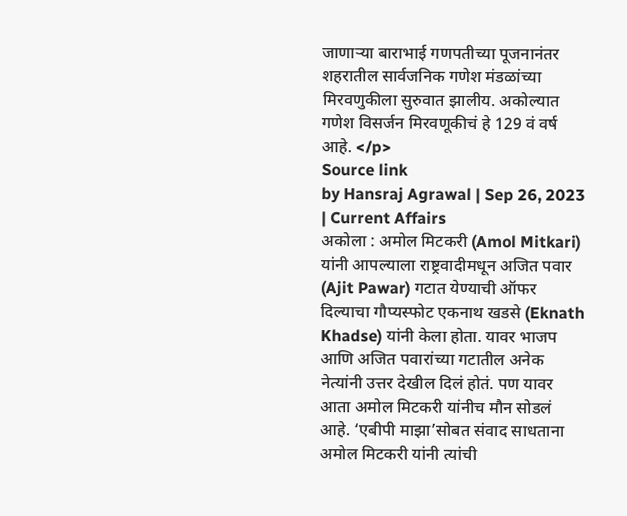जाणाऱ्या बाराभाई गणपतीच्या पूजनानंतर शहरातील सार्वजनिक गणेश मंडळांच्या मिरवणुकीला सुरुवात झालीय. अकोल्यात गणेश विसर्जन मिरवणूकीचं हे 129 वं वर्ष आहे. </p>
Source link
by Hansraj Agrawal | Sep 26, 2023 | Current Affairs
अकोला : अमोल मिटकरी (Amol Mitkari) यांनी आपल्याला राष्ट्रवादीमधून अजित पवार (Ajit Pawar) गटात येण्याची ऑफर दिल्याचा गौप्यस्फोट एकनाथ खडसे (Eknath Khadse) यांनी केला होता. यावर भाजप आणि अजित पवारांच्या गटातील अनेक नेत्यांनी उत्तर देखील दिलं होतं. पण यावर आता अमोल मिटकरी यांनीच मौन सोडलं आहे. ‘एबीपी माझा’सोबत संवाद साधताना अमोल मिटकरी यांनी त्यांची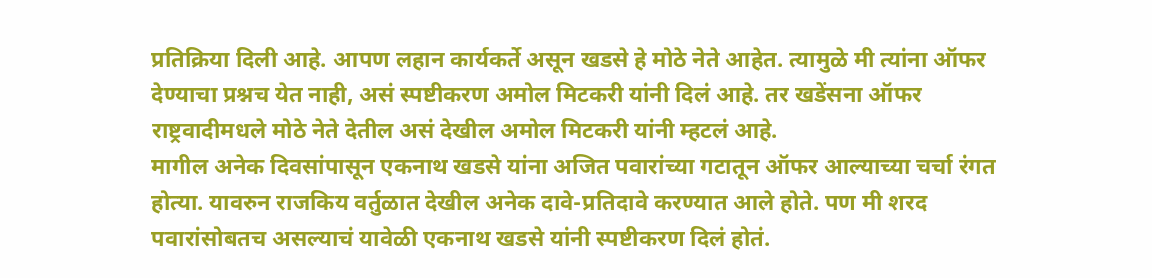प्रतिक्रिया दिली आहे. आपण लहान कार्यकर्ते असून खडसे हे मोठे नेते आहेत. त्यामुळे मी त्यांना ऑफर देण्याचा प्रश्नच येत नाही, असं स्पष्टीकरण अमोल मिटकरी यांनी दिलं आहे. तर खडेंसना ऑफर राष्ट्रवादीमधले मोठे नेते देतील असं देखील अमोल मिटकरी यांनी म्हटलं आहे.
मागील अनेक दिवसांपासून एकनाथ खडसे यांना अजित पवारांच्या गटातून ऑफर आल्याच्या चर्चा रंगत होत्या. यावरुन राजकिय वर्तुळात देखील अनेक दावे-प्रतिदावे करण्यात आले होते. पण मी शरद पवारांसोबतच असल्याचं यावेळी एकनाथ खडसे यांनी स्पष्टीकरण दिलं होतं.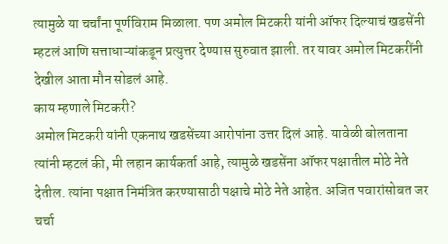त्यामुळे या चर्चांना पूर्णविराम मिळाला. पण अमोल मिटकरी यांनी ऑफर दिल्याचं खडसेंनी म्हटलं आणि सत्ताधाऱ्यांकडून प्रत्युत्तर देण्यास सुरुवात झाली. तर यावर अमोल मिटकरींनी देखील आता मौन सोडलं आहे.
काय म्हणाले मिटकरी?
अमोल मिटकरी यांनी एकनाथ खडसेंच्या आरोपांना उत्तर दिलं आहे. यावेळी बोलताना त्यांनी म्हटलं की, मी लहान कार्यकर्ता आहे, त्यामुळे खडसेंना ऑफर पक्षातील मोठे नेते देतील. त्यांना पक्षात निमंत्रित करण्यासाठी पक्षाचे मोठे नेते आहेत. अजित पवारांसोबत जर चर्चा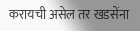करायची असेल तर खडसेंना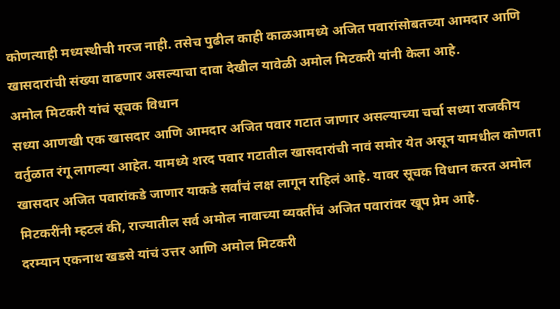कोणत्याही मध्यस्थीची गरज नाही. तसेच पुढील काही काळआमध्ये अजित पवारांसोबतच्या आमदार आणि खासदारांची संख्या वाढणार असल्याचा दावा देखील यावेळी अमोल मिटकरी यांनी केला आहे.
अमोल मिटकरी यांचं सूचक विधान
सध्या आणखी एक खासदार आणि आमदार अजित पवार गटात जाणार असल्याच्या चर्चा सध्या राजकीय वर्तुळात रंगू लागल्या आहेत. यामध्ये शरद पवार गटातील खासदारांची नावं समोर येत असून यामधील कोणता खासदार अजित पवारांकडे जाणार याकडे सर्वांचं लक्ष लागून राहिलं आहे. यावर सूचक विधान करत अमोल मिटकरींनी म्हटलं की, राज्यातील सर्व अमोल नावाच्या व्यक्तींचं अजित पवारांवर खूप प्रेम आहे.
दरम्यान एकनाथ खडसे यांचं उत्तर आणि अमोल मिटकरी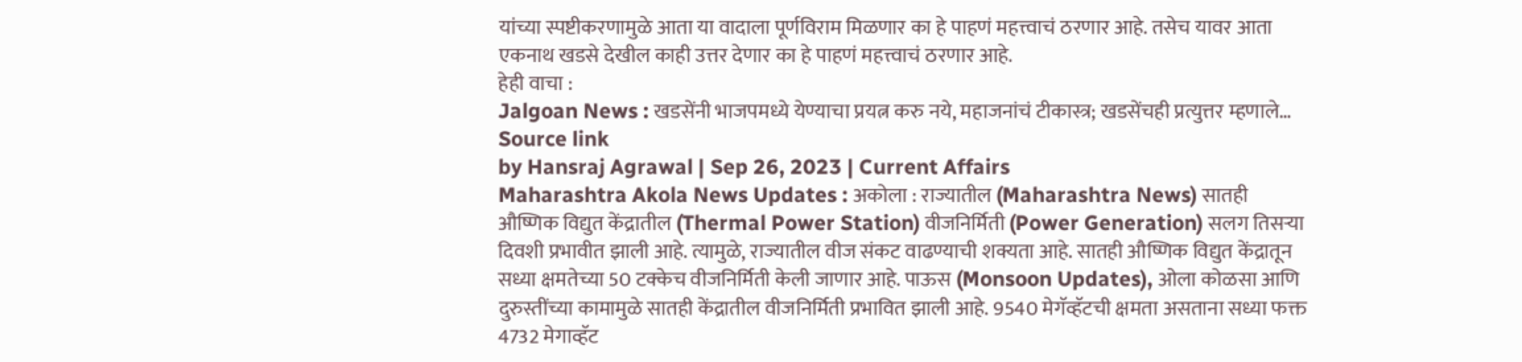यांच्या स्पष्टीकरणामुळे आता या वादाला पूर्णविराम मिळणार का हे पाहणं महत्त्वाचं ठरणार आहे. तसेच यावर आता एकनाथ खडसे देखील काही उत्तर देणार का हे पाहणं महत्त्वाचं ठरणार आहे.
हेही वाचा :
Jalgoan News : खडसेंनी भाजपमध्ये येण्याचा प्रयत्न करु नये, महाजनांचं टीकास्त्र; खडसेंचही प्रत्युत्तर म्हणाले…
Source link
by Hansraj Agrawal | Sep 26, 2023 | Current Affairs
Maharashtra Akola News Updates : अकोला : राज्यातील (Maharashtra News) सातही औष्णिक विद्युत केंद्रातील (Thermal Power Station) वीजनिर्मिती (Power Generation) सलग तिसऱ्या दिवशी प्रभावीत झाली आहे. त्यामुळे, राज्यातील वीज संकट वाढण्याची शक्यता आहे. सातही औष्णिक विद्युत केंद्रातून सध्या क्षमतेच्या 50 टक्केच वीजनिर्मिती केली जाणार आहे. पाऊस (Monsoon Updates), ओला कोळसा आणि दुरुस्तींच्या कामामुळे सातही केंद्रातील वीजनिर्मिती प्रभावित झाली आहे. 9540 मेगॅव्हॅटची क्षमता असताना सध्या फक्त 4732 मेगाव्हॅट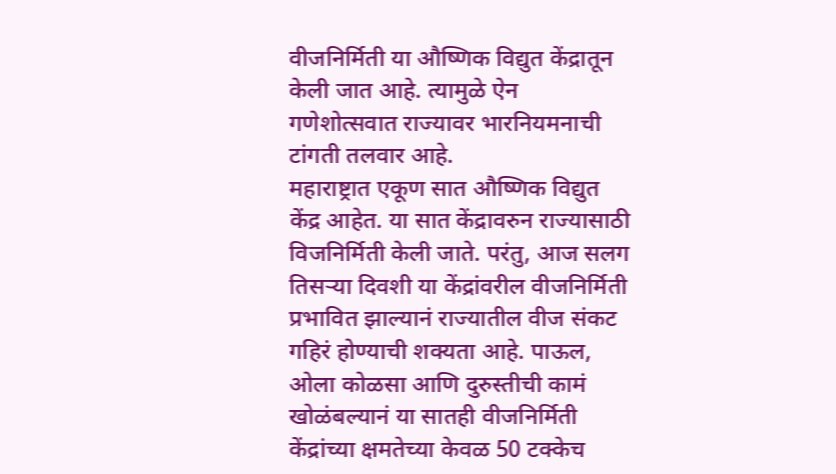वीजनिर्मिती या औष्णिक विद्युत केंद्रातून केली जात आहे. त्यामुळे ऐन गणेशोत्सवात राज्यावर भारनियमनाची टांगती तलवार आहे.
महाराष्ट्रात एकूण सात औष्णिक विद्युत केंद्र आहेत. या सात केंद्रावरुन राज्यासाठी विजनिर्मिती केली जाते. परंतु, आज सलग तिसऱ्या दिवशी या केंद्रांवरील वीजनिर्मिती प्रभावित झाल्यानं राज्यातील वीज संकट गहिरं होण्याची शक्यता आहे. पाऊल, ओला कोळसा आणि दुरुस्तीची कामं खोळंबल्यानं या सातही वीजनिर्मिती केंद्रांच्या क्षमतेच्या केवळ 50 टक्केच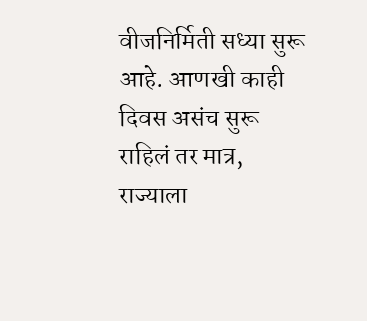वीजनिर्मिती सध्या सुरू आहे. आणखी काही दिवस असंच सुरू राहिलं तर मात्र, राज्याला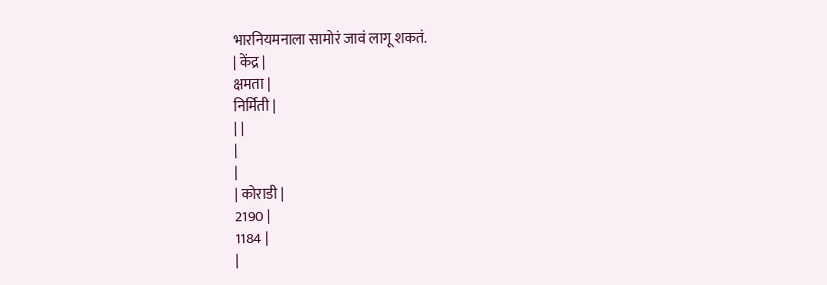भारनियमनाला सामोरं जावं लागू शकतं.
| केंद्र |
क्षमता |
निर्मिती |
| |
|
|
| कोराडी |
2190 |
1184 |
|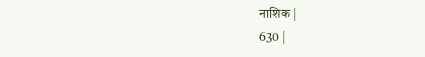नाशिक |
630 |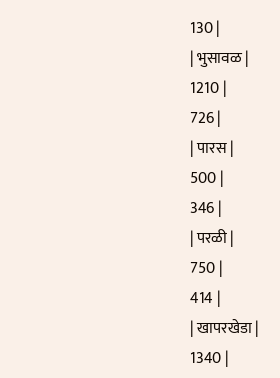130 |
| भुसावळ |
1210 |
726 |
| पारस |
500 |
346 |
| परळी |
750 |
414 |
| खापरखेडा |
1340 |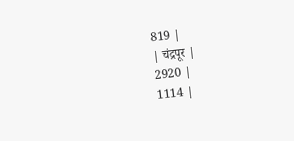819 |
| चंद्रपूर |
2920 |
1114 |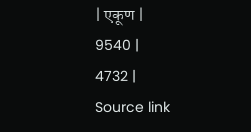| एकूण |
9540 |
4732 |
Source link